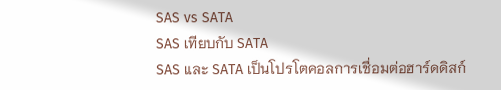SAS vs SATA
SAS เทียบกับ SATA
SAS และ SATA เป็นโปรโตคอลการเชื่อมต่อฮาร์ดดิสก์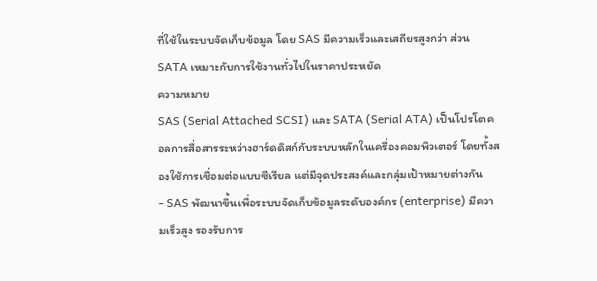ที่ใช้ในระบบจัดเก็บข้อมูล โดย SAS มีความเร็วและเสถียรสูงกว่า ส่วน SATA เหมาะกับการใช้งานทั่วไปในราคาประหยัด
ความหมาย
SAS (Serial Attached SCSI) และ SATA (Serial ATA) เป็นโปรโตคอลการสื่อสารระหว่างฮาร์ดดิสก์กับระบบหลักในเครื่องคอมพิวเตอร์ โดยทั้งสองใช้การเชื่อมต่อแบบซีเรียล แต่มีจุดประสงค์และกลุ่มเป้าหมายต่างกัน
- SAS พัฒนาขึ้นเพื่อระบบจัดเก็บข้อมูลระดับองค์กร (enterprise) มีความเร็วสูง รองรับการ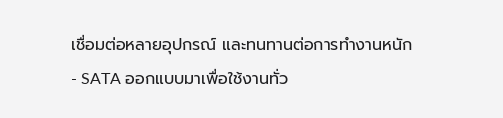เชื่อมต่อหลายอุปกรณ์ และทนทานต่อการทำงานหนัก
- SATA ออกแบบมาเพื่อใช้งานทั่ว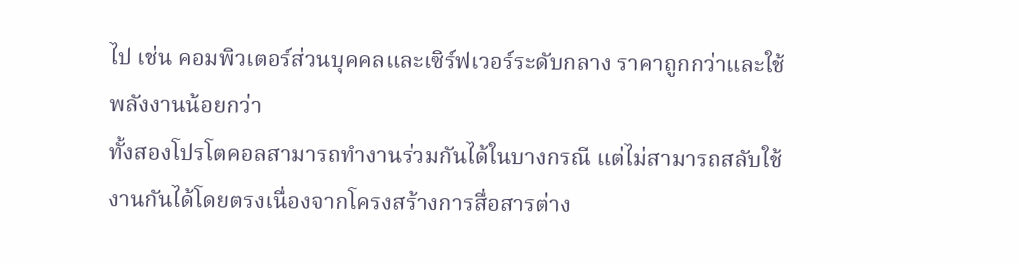ไป เช่น คอมพิวเตอร์ส่วนบุคคลและเซิร์ฟเวอร์ระดับกลาง ราคาถูกกว่าและใช้พลังงานน้อยกว่า
ทั้งสองโปรโตคอลสามารถทำงานร่วมกันได้ในบางกรณี แต่ไม่สามารถสลับใช้งานกันได้โดยตรงเนื่องจากโครงสร้างการสื่อสารต่าง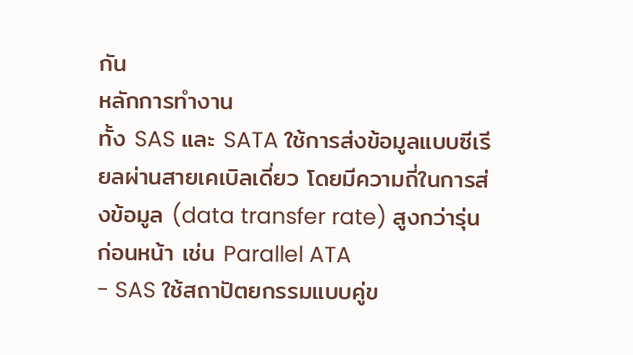กัน
หลักการทำงาน
ทั้ง SAS และ SATA ใช้การส่งข้อมูลแบบซีเรียลผ่านสายเคเบิลเดี่ยว โดยมีความถี่ในการส่งข้อมูล (data transfer rate) สูงกว่ารุ่นก่อนหน้า เช่น Parallel ATA
- SAS ใช้สถาปัตยกรรมแบบคู่ข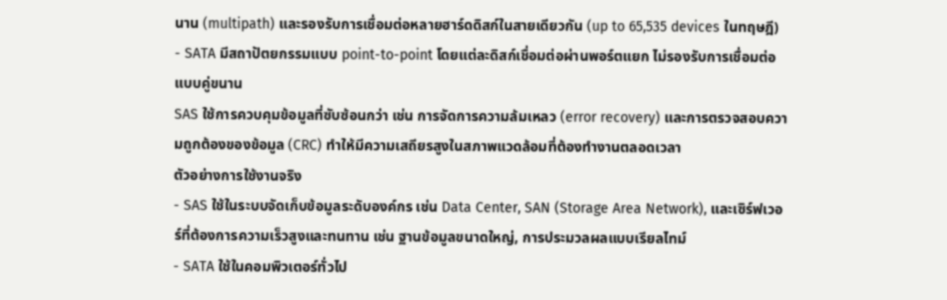นาน (multipath) และรองรับการเชื่อมต่อหลายฮาร์ดดิสก์ในสายเดียวกัน (up to 65,535 devices ในทฤษฎี)
- SATA มีสถาปัตยกรรมแบบ point-to-point โดยแต่ละดิสก์เชื่อมต่อผ่านพอร์ตแยก ไม่รองรับการเชื่อมต่อแบบคู่ขนาน
SAS ใช้การควบคุมข้อมูลที่ซับซ้อนกว่า เช่น การจัดการความล้มเหลว (error recovery) และการตรวจสอบความถูกต้องของข้อมูล (CRC) ทำให้มีความเสถียรสูงในสภาพแวดล้อมที่ต้องทำงานตลอดเวลา
ตัวอย่างการใช้งานจริง
- SAS ใช้ในระบบจัดเก็บข้อมูลระดับองค์กร เช่น Data Center, SAN (Storage Area Network), และเซิร์ฟเวอร์ที่ต้องการความเร็วสูงและทนทาน เช่น ฐานข้อมูลขนาดใหญ่, การประมวลผลแบบเรียลไทม์
- SATA ใช้ในคอมพิวเตอร์ทั่วไป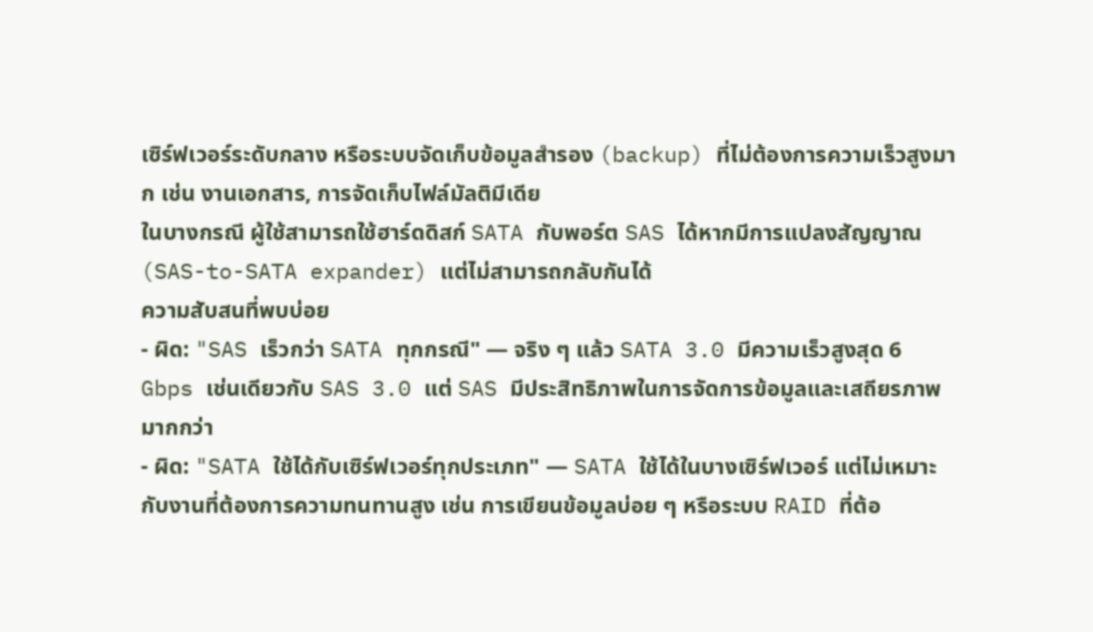เซิร์ฟเวอร์ระดับกลาง หรือระบบจัดเก็บข้อมูลสำรอง (backup) ที่ไม่ต้องการความเร็วสูงมาก เช่น งานเอกสาร, การจัดเก็บไฟล์มัลติมีเดีย
ในบางกรณี ผู้ใช้สามารถใช้ฮาร์ดดิสก์ SATA กับพอร์ต SAS ได้หากมีการแปลงสัญญาณ (SAS-to-SATA expander) แต่ไม่สามารถกลับกันได้
ความสับสนที่พบบ่อย
- ผิด: "SAS เร็วกว่า SATA ทุกกรณี" — จริง ๆ แล้ว SATA 3.0 มีความเร็วสูงสุด 6 Gbps เช่นเดียวกับ SAS 3.0 แต่ SAS มีประสิทธิภาพในการจัดการข้อมูลและเสถียรภาพมากกว่า
- ผิด: "SATA ใช้ได้กับเซิร์ฟเวอร์ทุกประเภท" — SATA ใช้ได้ในบางเซิร์ฟเวอร์ แต่ไม่เหมาะกับงานที่ต้องการความทนทานสูง เช่น การเขียนข้อมูลบ่อย ๆ หรือระบบ RAID ที่ต้อ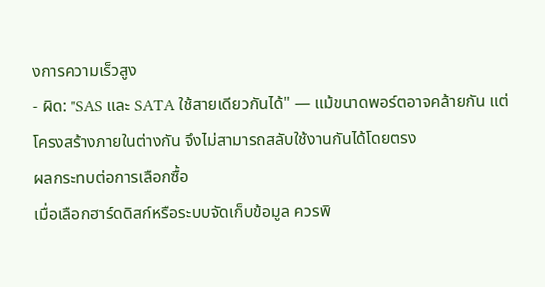งการความเร็วสูง
- ผิด: "SAS และ SATA ใช้สายเดียวกันได้" — แม้ขนาดพอร์ตอาจคล้ายกัน แต่โครงสร้างภายในต่างกัน จึงไม่สามารถสลับใช้งานกันได้โดยตรง
ผลกระทบต่อการเลือกซื้อ
เมื่อเลือกฮาร์ดดิสก์หรือระบบจัดเก็บข้อมูล ควรพิ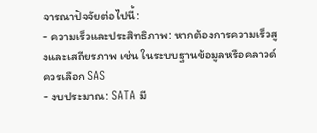จารณาปัจจัยต่อไปนี้:
- ความเร็วและประสิทธิภาพ: หากต้องการความเร็วสูงและเสถียรภาพ เช่น ในระบบฐานข้อมูลหรือคลาวด์ ควรเลือก SAS
- งบประมาณ: SATA มี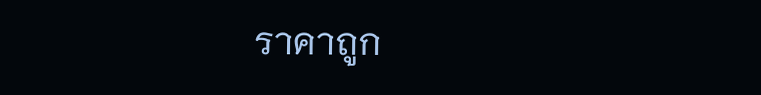ราคาถูก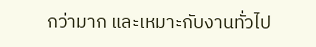กว่ามาก และเหมาะกับงานทั่วไป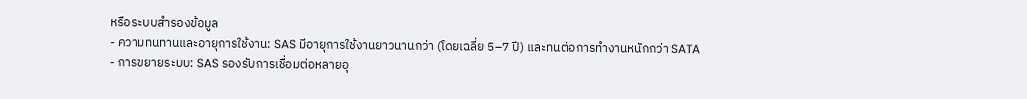หรือระบบสำรองข้อมูล
- ความทนทานและอายุการใช้งาน: SAS มีอายุการใช้งานยาวนานกว่า (โดยเฉลี่ย 5–7 ปี) และทนต่อการทำงานหนักกว่า SATA
- การขยายระบบ: SAS รองรับการเชื่อมต่อหลายอุ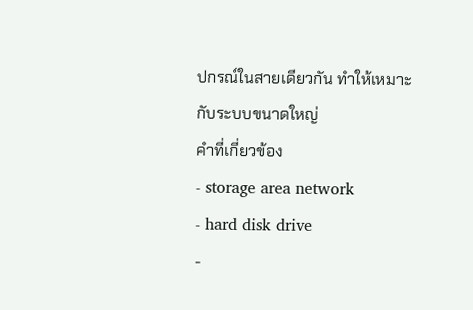ปกรณ์ในสายเดียวกัน ทำให้เหมาะกับระบบขนาดใหญ่
คำที่เกี่ยวข้อง
- storage area network
- hard disk drive
-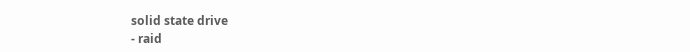solid state drive
- raid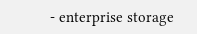- enterprise storage